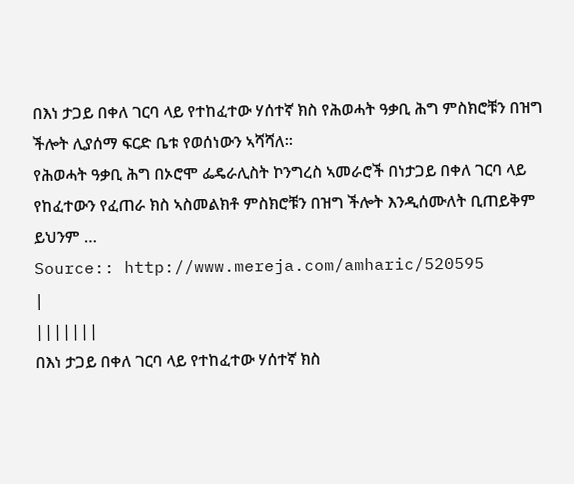በእነ ታጋይ በቀለ ገርባ ላይ የተከፈተው ሃሰተኛ ክስ የሕወሓት ዓቃቢ ሕግ ምስክሮቹን በዝግ ችሎት ሊያሰማ ፍርድ ቤቱ የወሰነውን ኣሻሻለ።
የሕወሓት ዓቃቢ ሕግ በኦሮሞ ፌዴራሊስት ኮንግረስ ኣመራሮች በነታጋይ በቀለ ገርባ ላይ የከፈተውን የፈጠራ ክስ ኣስመልክቶ ምስክሮቹን በዝግ ችሎት እንዲሰሙለት ቢጠይቅም ይህንም …
Source:: http://www.mereja.com/amharic/520595
|
|||||||
በእነ ታጋይ በቀለ ገርባ ላይ የተከፈተው ሃሰተኛ ክስ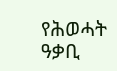የሕወሓት ዓቃቢ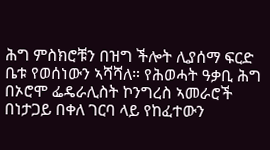ሕግ ምስክሮቹን በዝግ ችሎት ሊያሰማ ፍርድ ቤቱ የወሰነውን ኣሻሻለ። የሕወሓት ዓቃቢ ሕግ በኦሮሞ ፌዴራሊስት ኮንግረስ ኣመራሮች በነታጋይ በቀለ ገርባ ላይ የከፈተውን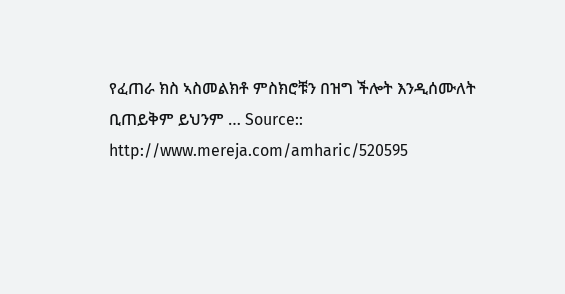የፈጠራ ክስ ኣስመልክቶ ምስክሮቹን በዝግ ችሎት እንዲሰሙለት ቢጠይቅም ይህንም … Source:: http://www.mereja.com/amharic/520595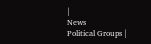|
News
Political Groups |